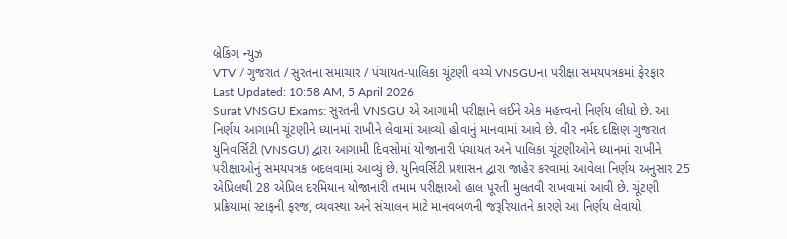બ્રેકિંગ ન્યુઝ
VTV / ગુજરાત / સુરતના સમાચાર / પંચાયત-પાલિકા ચૂંટણી વચ્ચે VNSGUના પરીક્ષા સમયપત્રકમાં ફેરફાર
Last Updated: 10:58 AM, 5 April 2026
Surat VNSGU Exams: સુરતની VNSGU એ આગામી પરીક્ષાને લઈને એક મહત્ત્વનો નિર્ણય લીધો છે. આ નિર્ણય આગામી ચૂંટણીને ધ્યાનમાં રાખીને લેવામાં આવ્યો હોવાનું માનવામાં આવે છે. વીર નર્મદ દક્ષિણ ગુજરાત યુનિવર્સિટી (VNSGU) દ્વારા આગામી દિવસોમાં યોજાનારી પંચાયત અને પાલિકા ચૂંટણીઓને ધ્યાનમાં રાખીને પરીક્ષાઓનું સમયપત્રક બદલવામાં આવ્યું છે. યુનિવર્સિટી પ્રશાસન દ્વારા જાહેર કરવામાં આવેલા નિર્ણય અનુસાર 25 એપ્રિલથી 28 એપ્રિલ દરમિયાન યોજાનારી તમામ પરીક્ષાઓ હાલ પૂરતી મુલતવી રાખવામાં આવી છે. ચૂંટણી પ્રક્રિયામાં સ્ટાફની ફરજ, વ્યવસ્થા અને સંચાલન માટે માનવબળની જરૂરિયાતને કારણે આ નિર્ણય લેવાયો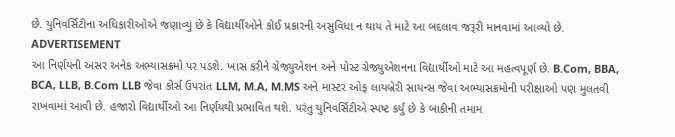છે. યુનિવર્સિટીના અધિકારીઓએ જણાવ્યું છે કે વિદ્યાર્થીઓને કોઈ પ્રકારની અસુવિધા ન થાય તે માટે આ બદલાવ જરૂરી માનવામાં આવ્યો છે.
ADVERTISEMENT
આ નિર્ણયની અસર અનેક અભ્યાસક્રમો પર પડશે. ખાસ કરીને ગ્રેજ્યુએશન અને પોસ્ટ ગ્રેજ્યુએશનના વિદ્યાર્થીઓ માટે આ મહત્વપૂર્ણ છે. B.Com, BBA, BCA, LLB, B.Com LLB જેવા કોર્સ ઉપરાંત LLM, M.A, M.MS અને માસ્ટર ઓફ લાયબ્રેરી સાયન્સ જેવા અભ્યાસક્રમોની પરીક્ષાઓ પણ મુલતવી રાખવામાં આવી છે. હજારો વિદ્યાર્થીઓ આ નિર્ણયથી પ્રભાવિત થશે. પરંતુ યુનિવર્સિટીએ સ્પષ્ટ કર્યું છે કે બાકીની તમામ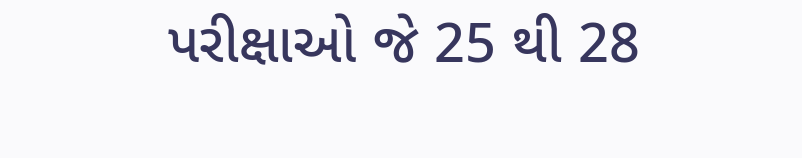પરીક્ષાઓ જે 25 થી 28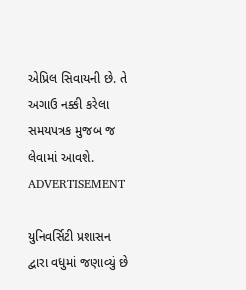એપ્રિલ સિવાયની છે. તે અગાઉ નક્કી કરેલા સમયપત્રક મુજબ જ લેવામાં આવશે.
ADVERTISEMENT

યુનિવર્સિટી પ્રશાસન દ્વારા વધુમાં જણાવ્યું છે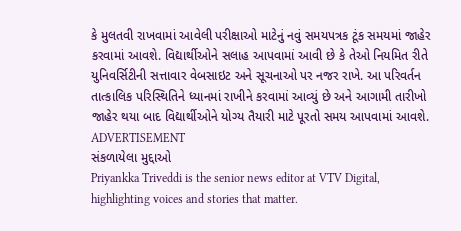કે મુલતવી રાખવામાં આવેલી પરીક્ષાઓ માટેનું નવું સમયપત્રક ટૂંક સમયમાં જાહેર કરવામાં આવશે. વિદ્યાર્થીઓને સલાહ આપવામાં આવી છે કે તેઓ નિયમિત રીતે યુનિવર્સિટીની સત્તાવાર વેબસાઇટ અને સૂચનાઓ પર નજર રાખે. આ પરિવર્તન તાત્કાલિક પરિસ્થિતિને ધ્યાનમાં રાખીને કરવામાં આવ્યું છે અને આગામી તારીખો જાહેર થયા બાદ વિદ્યાર્થીઓને યોગ્ય તૈયારી માટે પૂરતો સમય આપવામાં આવશે.
ADVERTISEMENT
સંકળાયેલા મુદ્દાઓ
Priyankka Triveddi is the senior news editor at VTV Digital, highlighting voices and stories that matter.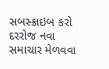સબસ્ક્રાઇબ કરો
દરરોજ નવા સમાચાર મેળવવા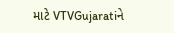માટે VTVGujaratiને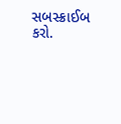સબસ્ક્રાઈબ કરો.